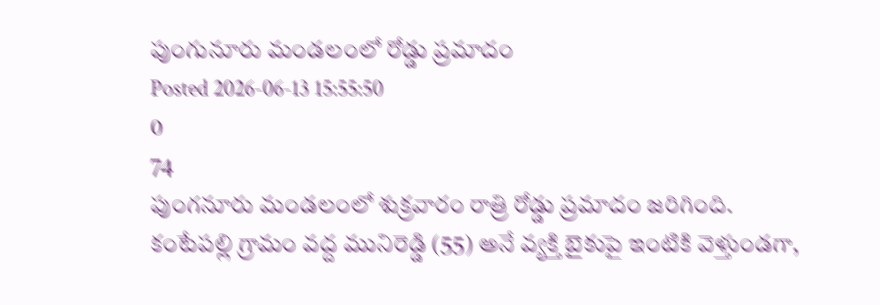పుంగునూరు మండలంలో రోడ్డు ప్రమాదం
Posted 2026-06-13 15:55:50
0
74
పుంగనూరు మండలంలో శుక్రవారం రాత్రి రోడ్డు ప్రమాదం జరిగింది. కంటేపల్లి గ్రామం వద్ద మునిరెడ్డి (55) అనే వ్యక్తి బైకుపై ఇంటికి వెళ్తుండగా,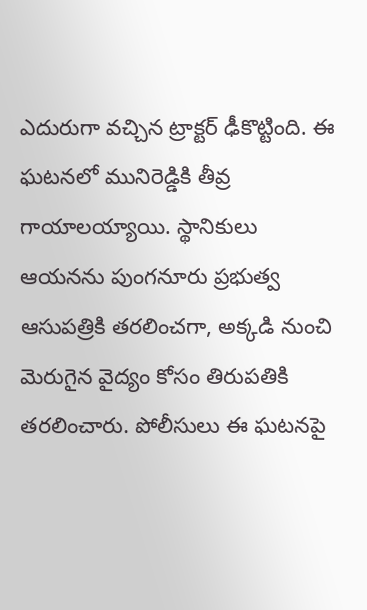ఎదురుగా వచ్చిన ట్రాక్టర్ ఢీకొట్టింది. ఈ ఘటనలో మునిరెడ్డికి తీవ్ర గాయాలయ్యాయి. స్థానికులు ఆయనను పుంగనూరు ప్రభుత్వ ఆసుపత్రికి తరలించగా, అక్కడి నుంచి మెరుగైన వైద్యం కోసం తిరుపతికి తరలించారు. పోలీసులు ఈ ఘటనపై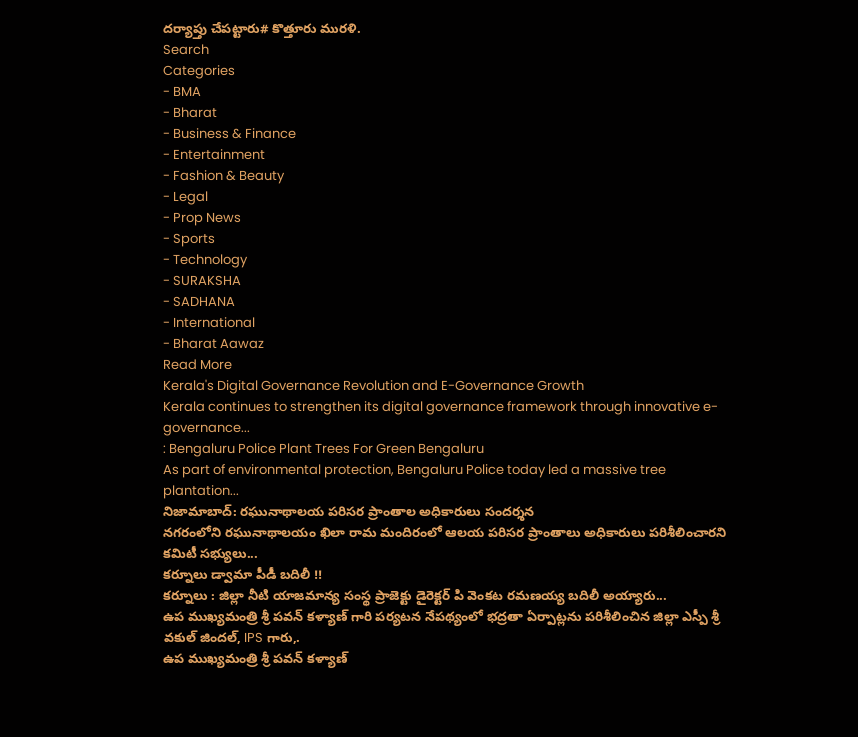దర్యాప్తు చేపట్టారు# కొత్తూరు మురళి.
Search
Categories
- BMA
- Bharat
- Business & Finance
- Entertainment
- Fashion & Beauty
- Legal
- Prop News
- Sports
- Technology
- SURAKSHA
- SADHANA
- International
- Bharat Aawaz
Read More
Kerala's Digital Governance Revolution and E-Governance Growth
Kerala continues to strengthen its digital governance framework through innovative e-governance...
: Bengaluru Police Plant Trees For Green Bengaluru
As part of environmental protection, Bengaluru Police today led a massive tree plantation...
నిజామాబాద్: రఘునాథాలయ పరిసర ప్రాంతాల అధికారులు సందర్శన
నగరంలోని రఘునాథాలయం ఖిలా రామ మందిరంలో ఆలయ పరిసర ప్రాంతాలు అధికారులు పరిశీలించారని కమిటీ సభ్యులు...
కర్నూలు డ్వామా పీడీ బదిలీ !!
కర్నూలు : జిల్లా నీటి యాజమాన్య సంస్థ ప్రాజెక్టు డైరెక్టర్ పి వెంకట రమణయ్య బదిలీ అయ్యారు...
ఉప ముఖ్యమంత్రి శ్రీ పవన్ కళ్యాణ్ గారి పర్యటన నేపథ్యంలో భద్రతా ఏర్పాట్లను పరిశీలించిన జిల్లా ఎస్పీ శ్రీ వకుల్ జిందల్, IPS గారు,.
ఉప ముఖ్యమంత్రి శ్రీ పవన్ కళ్యాణ్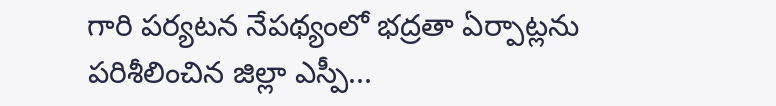గారి పర్యటన నేపథ్యంలో భద్రతా ఏర్పాట్లను పరిశీలించిన జిల్లా ఎస్పీ...